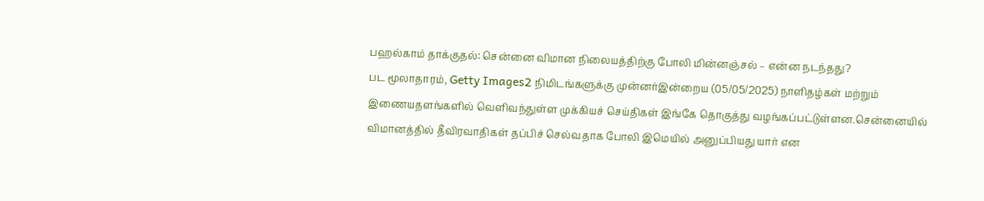பஹல்காம் தாக்குதல்: சென்னை விமான நிலையத்திற்கு போலி மின்னஞ்சல் – என்ன நடந்தது?
பட மூலாதாரம், Getty Images2 நிமிடங்களுக்கு முன்னர்இன்றைய (05/05/2025) நாளிதழ்கள் மற்றும் இணையதளங்களில் வெளிவந்துள்ள முக்கியச் செய்திகள் இங்கே தொகுத்து வழங்கப்பட்டுள்ளன.சென்னையில் விமானத்தில் தீவிரவாதிகள் தப்பிச் செல்வதாக போலி இமெயில் அனுப்பியது யார் என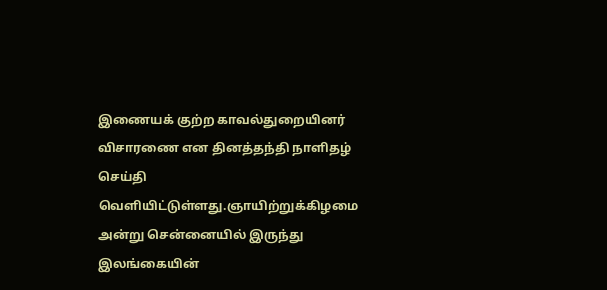இணையக் குற்ற காவல்துறையினர் விசாரணை என தினத்தந்தி நாளிதழ் செய்தி வெளியிட்டுள்ளது.ஞாயிற்றுக்கிழமை அன்று சென்னையில் இருந்து இலங்கையின்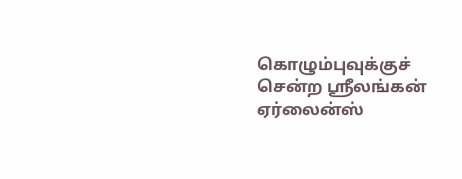கொழும்புவுக்குச் சென்ற ஸ்ரீலங்கன் ஏர்லைன்ஸ்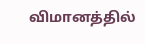விமானத்தில்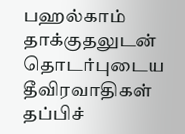பஹல்காம் தாக்குதலுடன் தொடர்புடைய தீவிரவாதிகள் தப்பிச்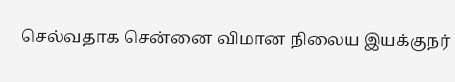செல்வதாக சென்னை விமான நிலைய இயக்குநர்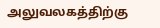அலுவலகத்திற்கு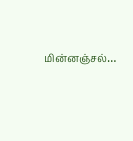மின்னஞ்சல்…